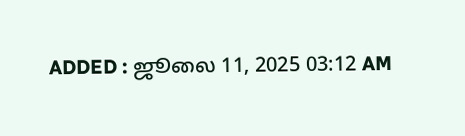ADDED : ஜூலை 11, 2025 03:12 AM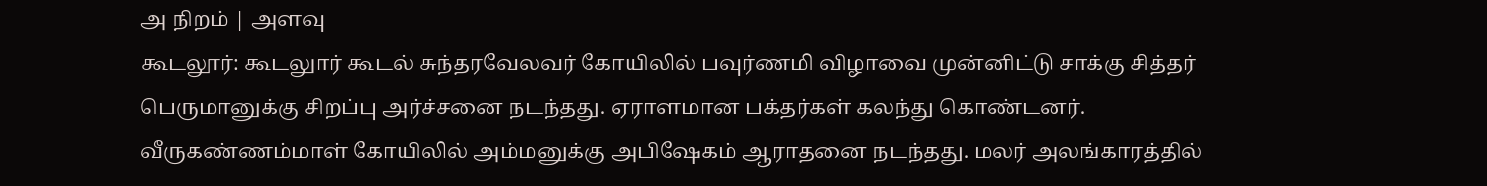அ நிறம் | அளவு
கூடலூர்: கூடலுார் கூடல் சுந்தரவேலவர் கோயிலில் பவுர்ணமி விழாவை முன்னிட்டு சாக்கு சித்தர் பெருமானுக்கு சிறப்பு அர்ச்சனை நடந்தது. ஏராளமான பக்தர்கள் கலந்து கொண்டனர்.
வீருகண்ணம்மாள் கோயிலில் அம்மனுக்கு அபிஷேகம் ஆராதனை நடந்தது. மலர் அலங்காரத்தில்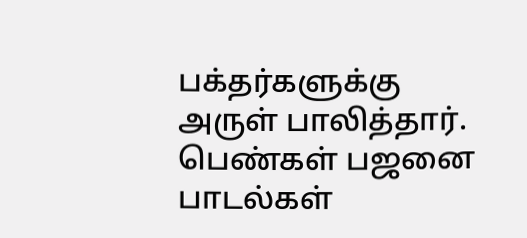பக்தர்களுக்கு அருள் பாலித்தார். பெண்கள் பஜனை பாடல்கள்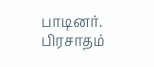பாடினர். பிரசாதம்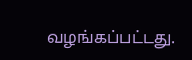வழங்கப்பட்டது.